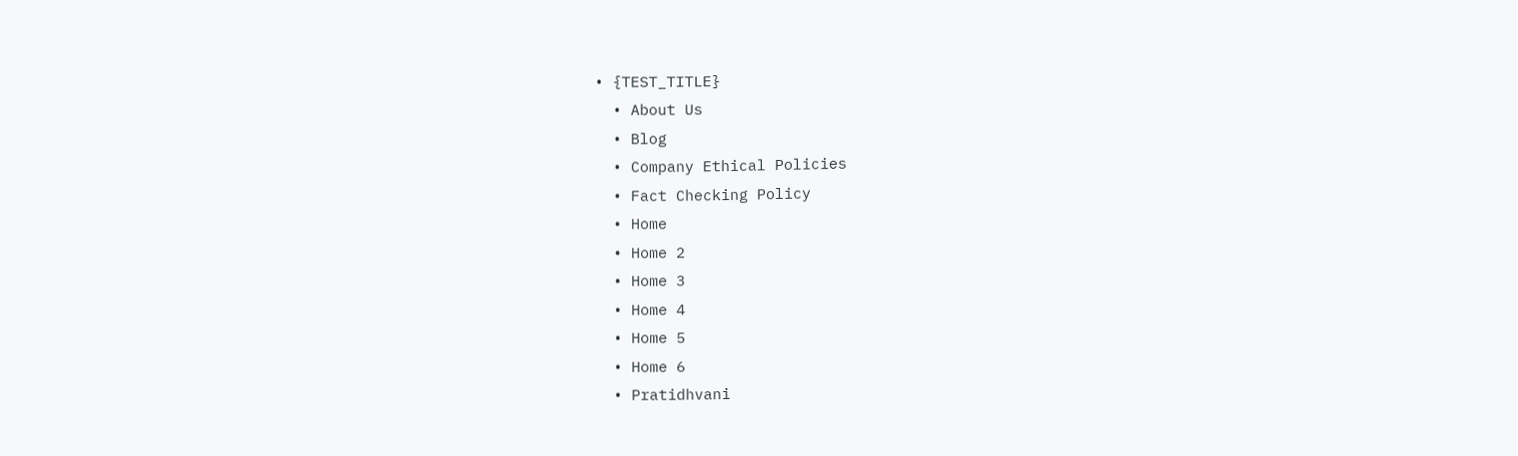• {TEST_TITLE}
  • About Us
  • Blog
  • Company Ethical Policies
  • Fact Checking Policy
  • Home
  • Home 2
  • Home 3
  • Home 4
  • Home 5
  • Home 6
  • Pratidhvani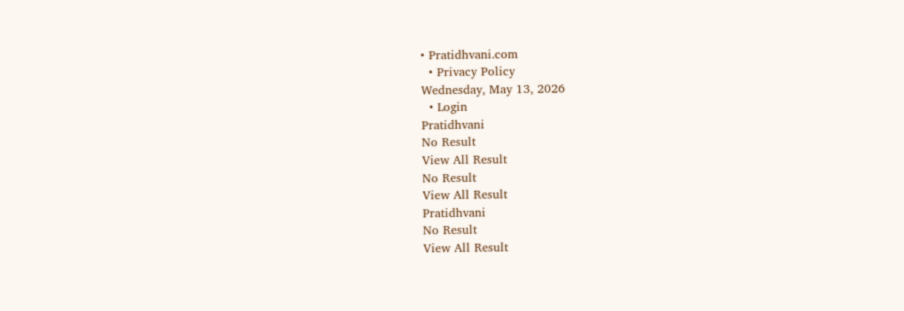• Pratidhvani.com
  • Privacy Policy
Wednesday, May 13, 2026
  • Login
Pratidhvani
No Result
View All Result
No Result
View All Result
Pratidhvani
No Result
View All Result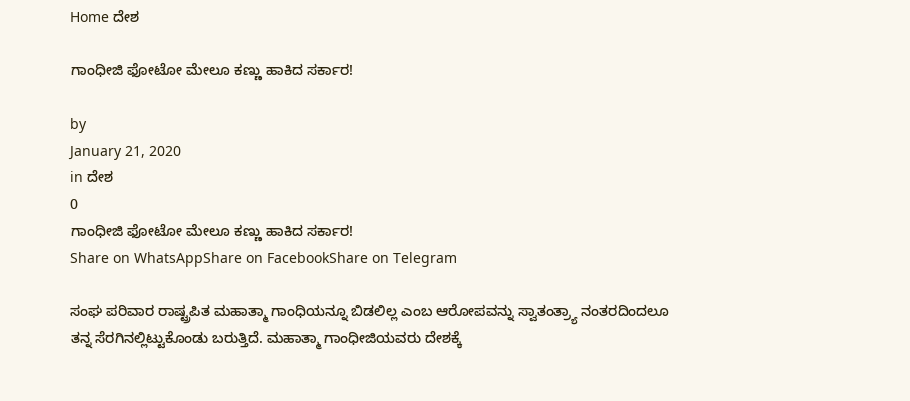Home ದೇಶ

ಗಾಂಧೀಜಿ ಫೋಟೋ ಮೇಲೂ ಕಣ್ಣು ಹಾಕಿದ ಸರ್ಕಾರ!

by
January 21, 2020
in ದೇಶ
0
ಗಾಂಧೀಜಿ ಫೋಟೋ ಮೇಲೂ ಕಣ್ಣು ಹಾಕಿದ ಸರ್ಕಾರ!
Share on WhatsAppShare on FacebookShare on Telegram

ಸಂಘ ಪರಿವಾರ ರಾಷ್ಟ್ರಪಿತ ಮಹಾತ್ಮಾ ಗಾಂಧಿಯನ್ನೂ ಬಿಡಲಿಲ್ಲ ಎಂಬ ಆರೋಪವನ್ನು ಸ್ವಾತಂತ್ರ್ಯಾ ನಂತರದಿಂದಲೂ ತನ್ನ ಸೆರಗಿನಲ್ಲಿಟ್ಟುಕೊಂಡು ಬರುತ್ತಿದೆ. ಮಹಾತ್ಮಾ ಗಾಂಧೀಜಿಯವರು ದೇಶಕ್ಕೆ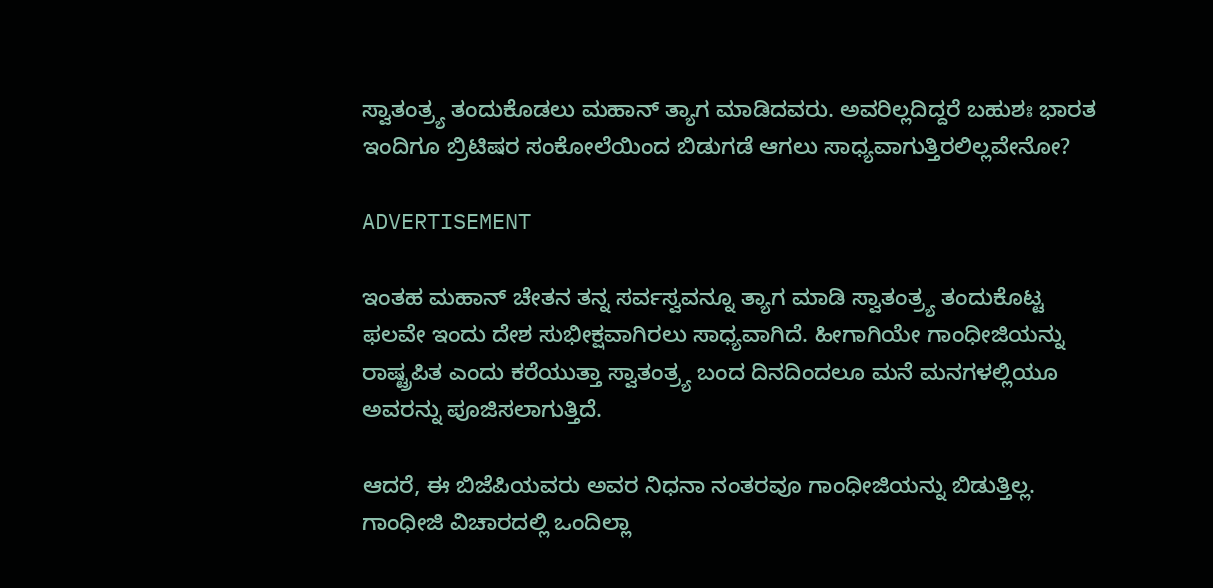ಸ್ವಾತಂತ್ರ್ಯ ತಂದುಕೊಡಲು ಮಹಾನ್ ತ್ಯಾಗ ಮಾಡಿದವರು. ಅವರಿಲ್ಲದಿದ್ದರೆ ಬಹುಶಃ ಭಾರತ ಇಂದಿಗೂ ಬ್ರಿಟಿಷರ ಸಂಕೋಲೆಯಿಂದ ಬಿಡುಗಡೆ ಆಗಲು ಸಾಧ್ಯವಾಗುತ್ತಿರಲಿಲ್ಲವೇನೋ?

ADVERTISEMENT

ಇಂತಹ ಮಹಾನ್ ಚೇತನ ತನ್ನ ಸರ್ವಸ್ವವನ್ನೂ ತ್ಯಾಗ ಮಾಡಿ ಸ್ವಾತಂತ್ರ್ಯ ತಂದುಕೊಟ್ಟ ಫಲವೇ ಇಂದು ದೇಶ ಸುಭೀಕ್ಷವಾಗಿರಲು ಸಾಧ್ಯವಾಗಿದೆ. ಹೀಗಾಗಿಯೇ ಗಾಂಧೀಜಿಯನ್ನು ರಾಷ್ಟ್ರಪಿತ ಎಂದು ಕರೆಯುತ್ತಾ ಸ್ವಾತಂತ್ರ್ಯ ಬಂದ ದಿನದಿಂದಲೂ ಮನೆ ಮನಗಳಲ್ಲಿಯೂ ಅವರನ್ನು ಪೂಜಿಸಲಾಗುತ್ತಿದೆ.

ಆದರೆ, ಈ ಬಿಜೆಪಿಯವರು ಅವರ ನಿಧನಾ ನಂತರವೂ ಗಾಂಧೀಜಿಯನ್ನು ಬಿಡುತ್ತಿಲ್ಲ. ಗಾಂಧೀಜಿ ವಿಚಾರದಲ್ಲಿ ಒಂದಿಲ್ಲಾ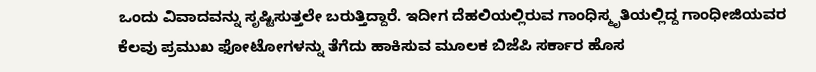ಒಂದು ವಿವಾದವನ್ನು ಸೃಷ್ಟಿಸುತ್ತಲೇ ಬರುತ್ತಿದ್ದಾರೆ. ಇದೀಗ ದೆಹಲಿಯಲ್ಲಿರುವ ಗಾಂಧಿಸ್ಮೃತಿಯಲ್ಲಿದ್ದ ಗಾಂಧೀಜಿಯವರ ಕೆಲವು ಪ್ರಮುಖ ಫೋಟೋಗಳನ್ನು ತೆಗೆದು ಹಾಕಿಸುವ ಮೂಲಕ ಬಿಜೆಪಿ ಸರ್ಕಾರ ಹೊಸ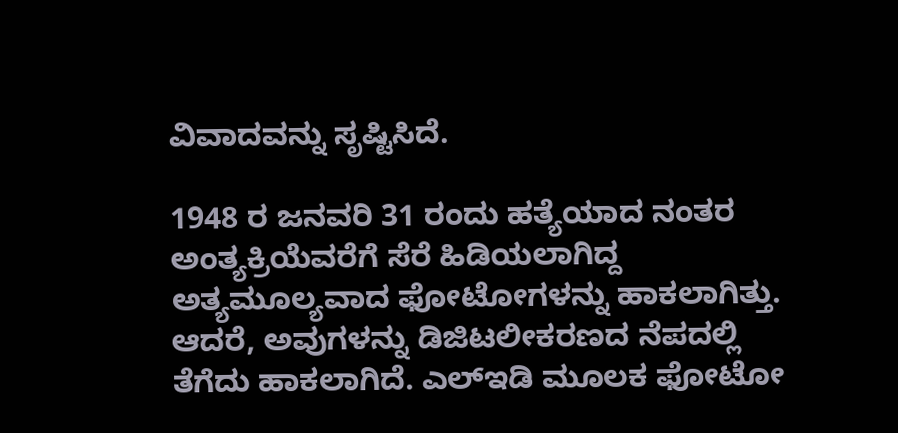ವಿವಾದವನ್ನು ಸೃಷ್ಟಿಸಿದೆ.

1948 ರ ಜನವರಿ 31 ರಂದು ಹತ್ಯೆಯಾದ ನಂತರ ಅಂತ್ಯಕ್ರಿಯೆವರೆಗೆ ಸೆರೆ ಹಿಡಿಯಲಾಗಿದ್ದ ಅತ್ಯಮೂಲ್ಯವಾದ ಫೋಟೋಗಳನ್ನು ಹಾಕಲಾಗಿತ್ತು. ಆದರೆ, ಅವುಗಳನ್ನು ಡಿಜಿಟಲೀಕರಣದ ನೆಪದಲ್ಲಿ ತೆಗೆದು ಹಾಕಲಾಗಿದೆ. ಎಲ್ಇಡಿ ಮೂಲಕ ಫೋಟೋ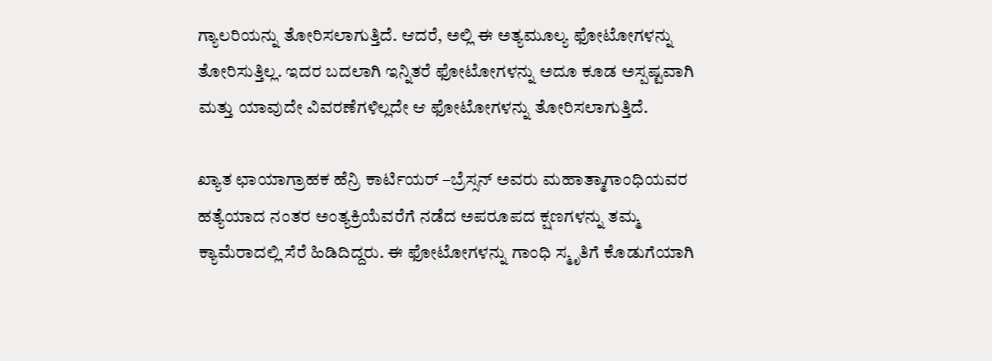ಗ್ಯಾಲರಿಯನ್ನು ತೋರಿಸಲಾಗುತ್ತಿದೆ. ಆದರೆ, ಅಲ್ಲಿ ಈ ಅತ್ಯಮೂಲ್ಯ ಫೋಟೋಗಳನ್ನು ತೋರಿಸುತ್ತಿಲ್ಲ. ಇದರ ಬದಲಾಗಿ ಇನ್ನಿತರೆ ಫೋಟೋಗಳನ್ನು ಅದೂ ಕೂಡ ಅಸ್ಪಷ್ಟವಾಗಿ ಮತ್ತು ಯಾವುದೇ ವಿವರಣೆಗಳಿಲ್ಲದೇ ಆ ಫೋಟೋಗಳನ್ನು ತೋರಿಸಲಾಗುತ್ತಿದೆ.

ಖ್ಯಾತ ಛಾಯಾಗ್ರಾಹಕ ಹೆನ್ರಿ ಕಾರ್ಟಿಯರ್ –ಬ್ರೆಸ್ಸನ್ ಅವರು ಮಹಾತ್ಮಾಗಾಂಧಿಯವರ ಹತ್ಯೆಯಾದ ನಂತರ ಅಂತ್ಯಕ್ರಿಯೆವರೆಗೆ ನಡೆದ ಅಪರೂಪದ ಕ್ಷಣಗಳನ್ನು ತಮ್ಮ ಕ್ಯಾಮೆರಾದಲ್ಲಿ ಸೆರೆ ಹಿಡಿದಿದ್ದರು. ಈ ಫೋಟೋಗಳನ್ನು ಗಾಂಧಿ ಸ್ಮೃತಿಗೆ ಕೊಡುಗೆಯಾಗಿ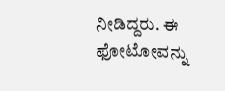ನೀಡಿದ್ದರು. ಈ ಫೋಟೋವನ್ನು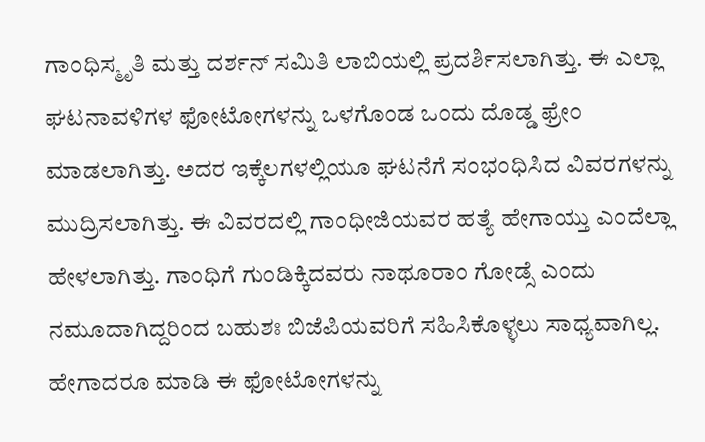ಗಾಂಧಿಸ್ಮೃತಿ ಮತ್ತು ದರ್ಶನ್ ಸಮಿತಿ ಲಾಬಿಯಲ್ಲಿ ಪ್ರದರ್ಶಿಸಲಾಗಿತ್ತು. ಈ ಎಲ್ಲಾ ಘಟನಾವಳಿಗಳ ಫೋಟೋಗಳನ್ನು ಒಳಗೊಂಡ ಒಂದು ದೊಡ್ಡ ಫ್ರೇಂ ಮಾಡಲಾಗಿತ್ತು. ಅದರ ಇಕ್ಕೆಲಗಳಲ್ಲಿಯೂ ಘಟನೆಗೆ ಸಂಭಂಧಿಸಿದ ವಿವರಗಳನ್ನು ಮುದ್ರಿಸಲಾಗಿತ್ತು. ಈ ವಿವರದಲ್ಲಿ ಗಾಂಧೀಜಿಯವರ ಹತ್ಯೆ ಹೇಗಾಯ್ತು ಎಂದೆಲ್ಲಾ ಹೇಳಲಾಗಿತ್ತು. ಗಾಂಧಿಗೆ ಗುಂಡಿಕ್ಕಿದವರು ನಾಥೂರಾಂ ಗೋಡ್ಸೆ ಎಂದು ನಮೂದಾಗಿದ್ದರಿಂದ ಬಹುಶಃ ಬಿಜೆಪಿಯವರಿಗೆ ಸಹಿಸಿಕೊಳ್ಳಲು ಸಾಧ್ಯವಾಗಿಲ್ಲ. ಹೇಗಾದರೂ ಮಾಡಿ ಈ ಫೋಟೋಗಳನ್ನು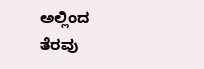ಅಲ್ಲಿಂದ ತೆರವು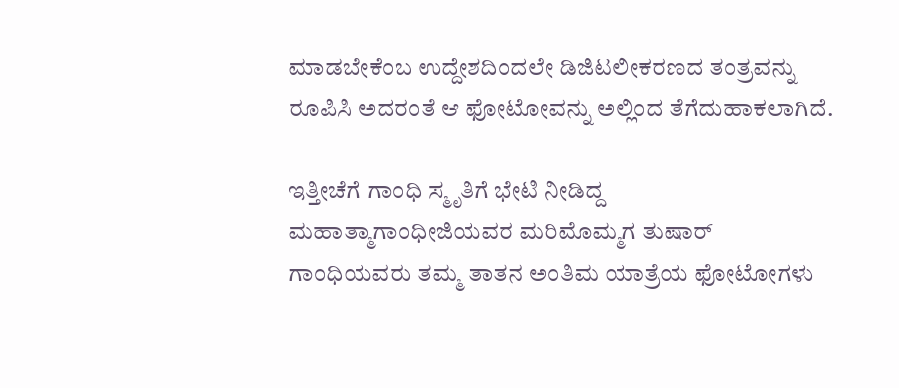ಮಾಡಬೇಕೆಂಬ ಉದ್ದೇಶದಿಂದಲೇ ಡಿಜಿಟಲೀಕರಣದ ತಂತ್ರವನ್ನು ರೂಪಿಸಿ ಅದರಂತೆ ಆ ಫೋಟೋವನ್ನು ಅಲ್ಲಿಂದ ತೆಗೆದುಹಾಕಲಾಗಿದೆ.

ಇತ್ತೀಚೆಗೆ ಗಾಂಧಿ ಸ್ಮೃತಿಗೆ ಭೇಟಿ ನೀಡಿದ್ದ ಮಹಾತ್ಮಾಗಾಂಧೀಜಿಯವರ ಮರಿಮೊಮ್ಮಗ ತುಷಾರ್ ಗಾಂಧಿಯವರು ತಮ್ಮ ತಾತನ ಅಂತಿಮ ಯಾತ್ರೆಯ ಫೋಟೋಗಳು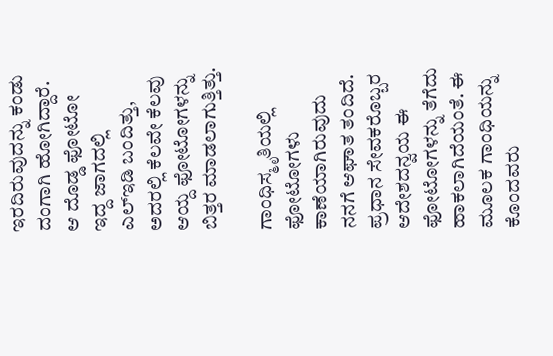ಇರದಿರುವುದನ್ನು ಕಂಡು ದಂಗಾಗಿ ಹೋಗಿದ್ದಾರೆ. ಆ ದೊಡ್ಡ ಫೋಟೋ ಇದ್ದ ಜಾಗದಲ್ಲಿ ಎಲ್ಇಡಿ ಬಂದಿತ್ತು, ಅದರಲ್ಲಿ ಕೆಲವೇ ಕೆಲವು ಆಯ್ದ ಫೋಟೋಗಳನ್ನು ಬಿತ್ತರ ಮಾಡಲಾಗುತ್ತಿತ್ತು.

ಗಾಂಧಿಸ್ಮೃತಿಯಲ್ಲಿ ಫೋಟೋಗಳು ಕಾಣೆಯಾಗಿರುವುದು ನನಗೆ ಆಘಾತ ತಂದಿದೆ. ಪ್ರಧಾನ ಸೇವಕರೊಬ್ಬರ ಆದೇಶದನ್ವಯ ಈ ಫೋಟೋಗಳನ್ನು ತೆಗೆದು ಹಾಕಲಾಗಿದೆಯಂತೆ. ಈ ಮೂಲಕ ಗಾಂಧಿಯನ್ನು ಕೊಂದವರು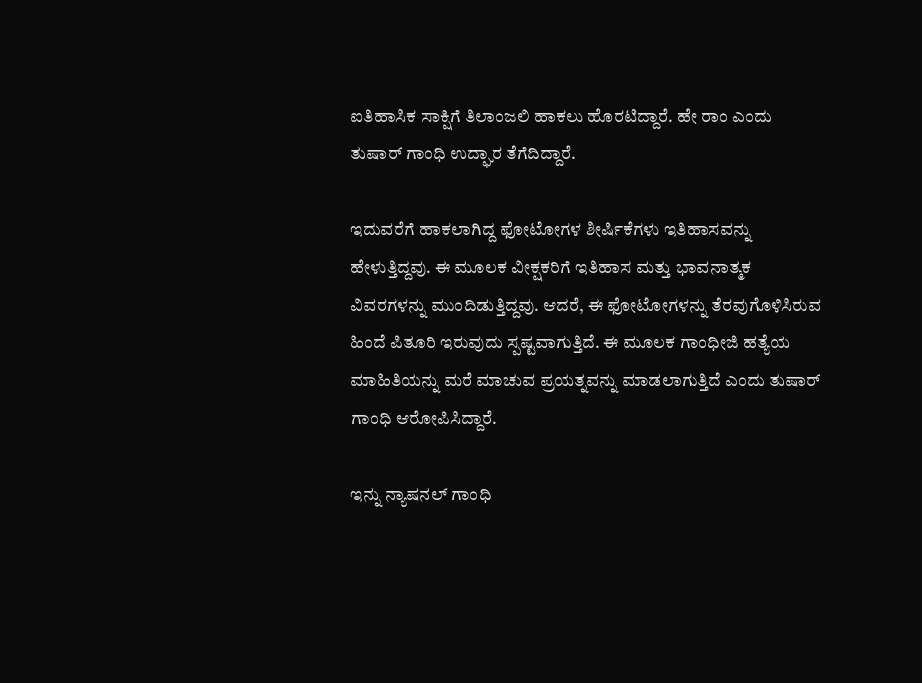ಐತಿಹಾಸಿಕ ಸಾಕ್ಷಿಗೆ ತಿಲಾಂಜಲಿ ಹಾಕಲು ಹೊರಟಿದ್ದಾರೆ. ಹೇ ರಾಂ ಎಂದು ತುಷಾರ್ ಗಾಂಧಿ ಉದ್ಘಾರ ತೆಗೆದಿದ್ದಾರೆ.

ಇದುವರೆಗೆ ಹಾಕಲಾಗಿದ್ದ ಫೋಟೋಗಳ ಶೀರ್ಷಿಕೆಗಳು ಇತಿಹಾಸವನ್ನು ಹೇಳುತ್ತಿದ್ದವು. ಈ ಮೂಲಕ ವೀಕ್ಷಕರಿಗೆ ಇತಿಹಾಸ ಮತ್ತು ಭಾವನಾತ್ಮಕ ವಿವರಗಳನ್ನು ಮುಂದಿಡುತ್ತಿದ್ದವು. ಆದರೆ, ಈ ಫೋಟೋಗಳನ್ನು ತೆರವುಗೊಳಿಸಿರುವ ಹಿಂದೆ ಪಿತೂರಿ ಇರುವುದು ಸ್ಪಷ್ಟವಾಗುತ್ತಿದೆ. ಈ ಮೂಲಕ ಗಾಂಧೀಜಿ ಹತ್ಯೆಯ ಮಾಹಿತಿಯನ್ನು ಮರೆ ಮಾಚುವ ಪ್ರಯತ್ನವನ್ನು ಮಾಡಲಾಗುತ್ತಿದೆ ಎಂದು ತುಷಾರ್ ಗಾಂಧಿ ಆರೋಪಿಸಿದ್ದಾರೆ.

ಇನ್ನು ನ್ಯಾಷನಲ್ ಗಾಂಧಿ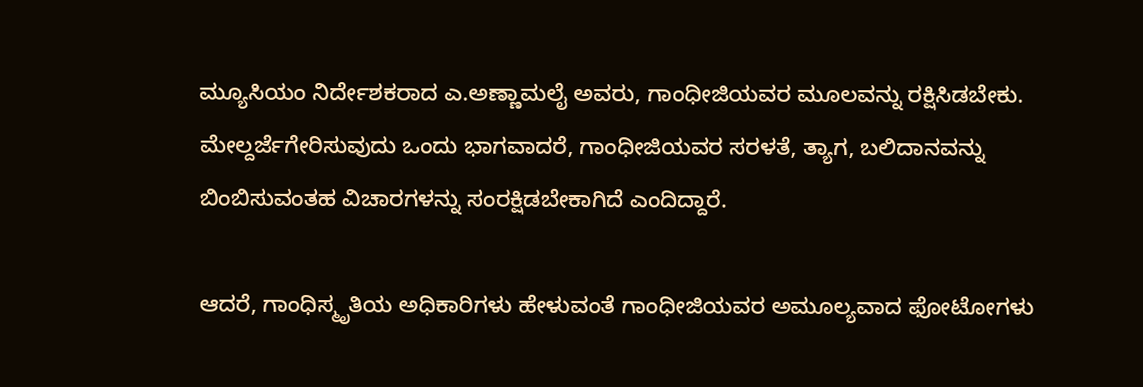ಮ್ಯೂಸಿಯಂ ನಿರ್ದೇಶಕರಾದ ಎ.ಅಣ್ಣಾಮಲೈ ಅವರು, ಗಾಂಧೀಜಿಯವರ ಮೂಲವನ್ನು ರಕ್ಷಿಸಿಡಬೇಕು. ಮೇಲ್ದರ್ಜೆಗೇರಿಸುವುದು ಒಂದು ಭಾಗವಾದರೆ, ಗಾಂಧೀಜಿಯವರ ಸರಳತೆ, ತ್ಯಾಗ, ಬಲಿದಾನವನ್ನು ಬಿಂಬಿಸುವಂತಹ ವಿಚಾರಗಳನ್ನು ಸಂರಕ್ಷಿಡಬೇಕಾಗಿದೆ ಎಂದಿದ್ದಾರೆ.

ಆದರೆ, ಗಾಂಧಿಸ್ಮೃತಿಯ ಅಧಿಕಾರಿಗಳು ಹೇಳುವಂತೆ ಗಾಂಧೀಜಿಯವರ ಅಮೂಲ್ಯವಾದ ಫೋಟೋಗಳು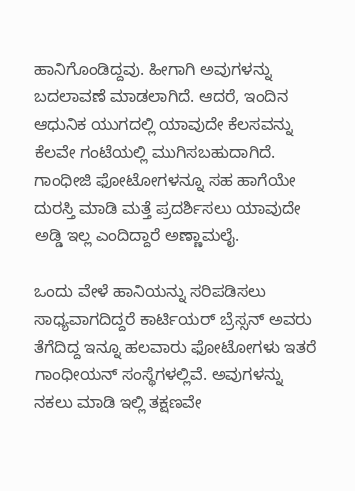ಹಾನಿಗೊಂಡಿದ್ದವು. ಹೀಗಾಗಿ ಅವುಗಳನ್ನು ಬದಲಾವಣೆ ಮಾಡಲಾಗಿದೆ. ಆದರೆ, ಇಂದಿನ ಆಧುನಿಕ ಯುಗದಲ್ಲಿ ಯಾವುದೇ ಕೆಲಸವನ್ನು ಕೆಲವೇ ಗಂಟೆಯಲ್ಲಿ ಮುಗಿಸಬಹುದಾಗಿದೆ. ಗಾಂಧೀಜಿ ಫೋಟೋಗಳನ್ನೂ ಸಹ ಹಾಗೆಯೇ ದುರಸ್ತಿ ಮಾಡಿ ಮತ್ತೆ ಪ್ರದರ್ಶಿಸಲು ಯಾವುದೇ ಅಡ್ಡಿ ಇಲ್ಲ ಎಂದಿದ್ದಾರೆ ಅಣ್ಣಾಮಲೈ.

ಒಂದು ವೇಳೆ ಹಾನಿಯನ್ನು ಸರಿಪಡಿಸಲು ಸಾಧ್ಯವಾಗದಿದ್ದರೆ ಕಾರ್ಟಿಯರ್ ಬ್ರೆಸ್ಸನ್ ಅವರು ತೆಗೆದಿದ್ದ ಇನ್ನೂ ಹಲವಾರು ಫೋಟೋಗಳು ಇತರೆ ಗಾಂಧೀಯನ್ ಸಂಸ್ಥೆಗಳಲ್ಲಿವೆ. ಅವುಗಳನ್ನು ನಕಲು ಮಾಡಿ ಇಲ್ಲಿ ತಕ್ಷಣವೇ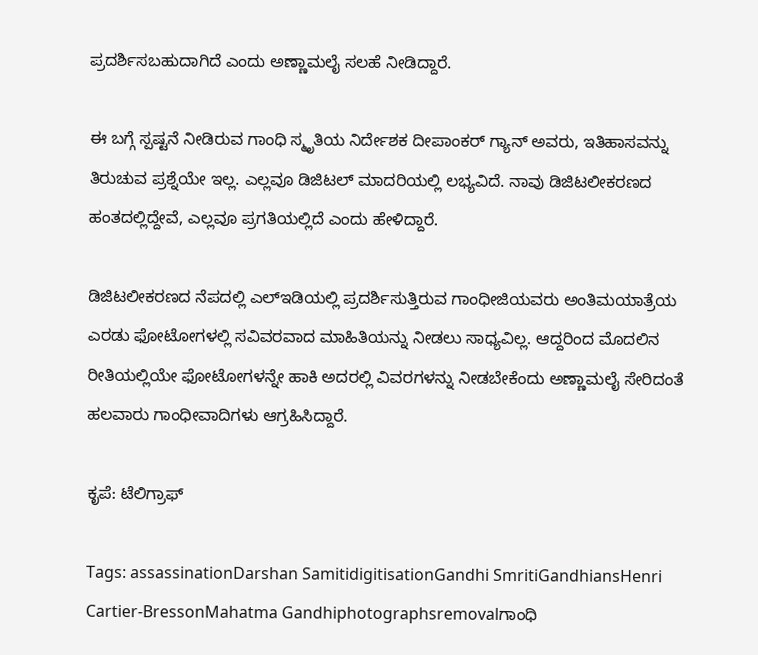ಪ್ರದರ್ಶಿಸಬಹುದಾಗಿದೆ ಎಂದು ಅಣ್ಣಾಮಲೈ ಸಲಹೆ ನೀಡಿದ್ದಾರೆ.

ಈ ಬಗ್ಗೆ ಸ್ಪಷ್ಟನೆ ನೀಡಿರುವ ಗಾಂಧಿ ಸ್ಮೃತಿಯ ನಿರ್ದೇಶಕ ದೀಪಾಂಕರ್ ಗ್ಯಾನ್ ಅವರು, ಇತಿಹಾಸವನ್ನು ತಿರುಚುವ ಪ್ರಶ್ನೆಯೇ ಇಲ್ಲ. ಎಲ್ಲವೂ ಡಿಜಿಟಲ್ ಮಾದರಿಯಲ್ಲಿ ಲಭ್ಯವಿದೆ. ನಾವು ಡಿಜಿಟಲೀಕರಣದ ಹಂತದಲ್ಲಿದ್ದೇವೆ, ಎಲ್ಲವೂ ಪ್ರಗತಿಯಲ್ಲಿದೆ ಎಂದು ಹೇಳಿದ್ದಾರೆ.

ಡಿಜಿಟಲೀಕರಣದ ನೆಪದಲ್ಲಿ ಎಲ್ಇಡಿಯಲ್ಲಿ ಪ್ರದರ್ಶಿಸುತ್ತಿರುವ ಗಾಂಧೀಜಿಯವರು ಅಂತಿಮಯಾತ್ರೆಯ ಎರಡು ಫೋಟೋಗಳಲ್ಲಿ ಸವಿವರವಾದ ಮಾಹಿತಿಯನ್ನು ನೀಡಲು ಸಾಧ್ಯವಿಲ್ಲ. ಆದ್ದರಿಂದ ಮೊದಲಿನ ರೀತಿಯಲ್ಲಿಯೇ ಫೋಟೋಗಳನ್ನೇ ಹಾಕಿ ಅದರಲ್ಲಿ ವಿವರಗಳನ್ನು ನೀಡಬೇಕೆಂದು ಅಣ್ಣಾಮಲೈ ಸೇರಿದಂತೆ ಹಲವಾರು ಗಾಂಧೀವಾದಿಗಳು ಆಗ್ರಹಿಸಿದ್ದಾರೆ.

ಕೃಪೆ: ಟೆಲಿಗ್ರಾಫ್

Tags: assassinationDarshan SamitidigitisationGandhi SmritiGandhiansHenri Cartier-BressonMahatma Gandhiphotographsremovalಗಾಂಧಿ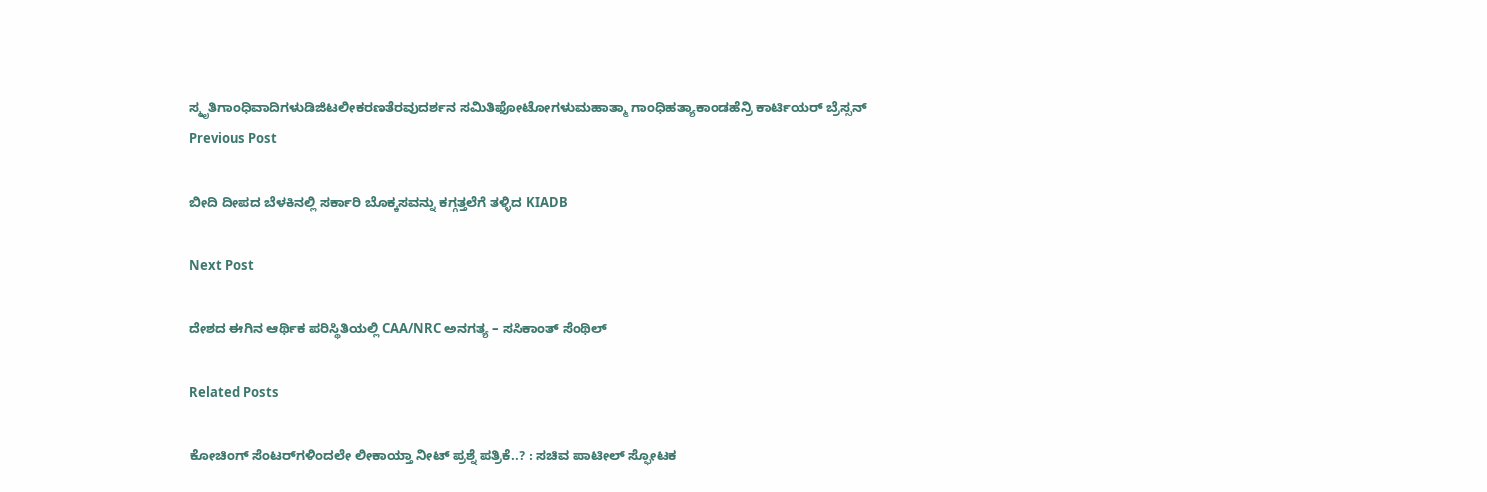ಸ್ಮೃತಿಗಾಂಧಿವಾದಿಗಳುಡಿಜಿಟಲೀಕರಣತೆರವುದರ್ಶನ ಸಮಿತಿಫೋಟೋಗಳುಮಹಾತ್ಮಾ ಗಾಂಧಿಹತ್ಯಾಕಾಂಡಹೆನ್ರಿ ಕಾರ್ಟಿಯರ್ ಬ್ರೆಸ್ಸನ್
Previous Post

ಬೀದಿ ದೀಪದ ಬೆಳಕಿನಲ್ಲಿ ಸರ್ಕಾರಿ ಬೊಕ್ಕಸವನ್ನು ಕಗ್ಗತ್ತಲೆಗೆ ತಳ್ಳಿದ KIADB

Next Post

ದೇಶದ ಈಗಿನ ಆರ್ಥಿಕ ಪರಿಸ್ಥಿತಿಯಲ್ಲಿ CAA/NRC ಅನಗತ್ಯ – ಸಸಿಕಾಂತ್ ಸೆಂಥಿಲ್

Related Posts

ಕೋಚಿಂಗ್‌ ಸೆಂಟರ್‌ಗಳಿಂದಲೇ ಲೀಕಾಯ್ತಾ ನೀಟ್‌ ಪ್ರಶ್ನೆ ಪತ್ರಿಕೆ..? : ಸಚಿವ ಪಾಟೀಲ್ ಸ್ಫೋಟಕ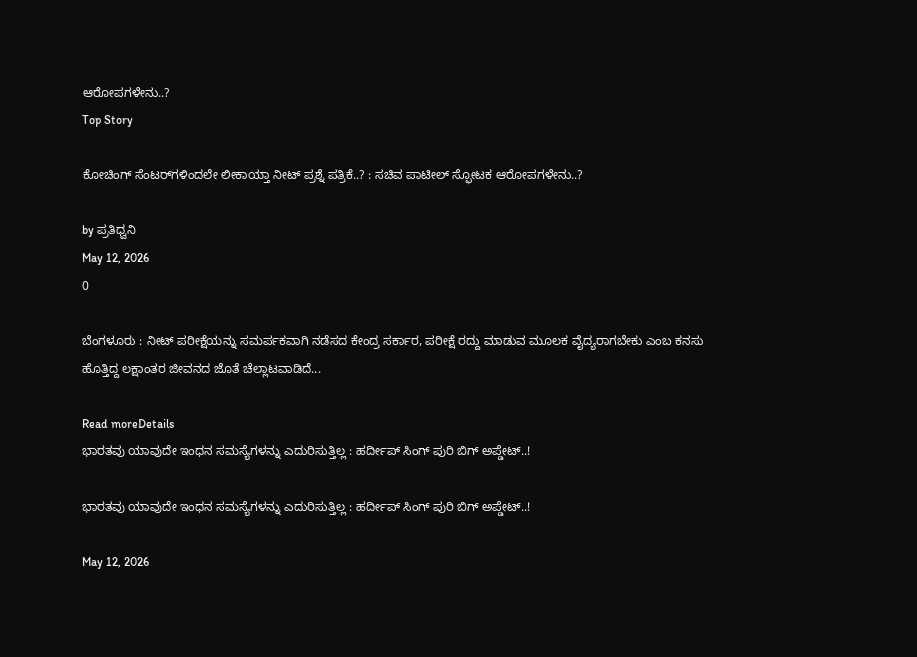ಆರೋಪಗಳೇನು..?
Top Story

ಕೋಚಿಂಗ್‌ ಸೆಂಟರ್‌ಗಳಿಂದಲೇ ಲೀಕಾಯ್ತಾ ನೀಟ್‌ ಪ್ರಶ್ನೆ ಪತ್ರಿಕೆ..? : ಸಚಿವ ಪಾಟೀಲ್ ಸ್ಫೋಟಕ ಆರೋಪಗಳೇನು..?

by ಪ್ರತಿಧ್ವನಿ
May 12, 2026
0

ಬೆಂಗಳೂರು : ನೀಟ್‌ ಪರೀಕ್ಷೆಯನ್ನು ಸಮರ್ಪಕವಾಗಿ ನಡೆಸದ ಕೇಂದ್ರ ಸರ್ಕಾರ, ಪರೀಕ್ಷೆ ರದ್ದು ಮಾಡುವ ಮೂಲಕ ವೈದ್ಯರಾಗಬೇಕು ಎಂಬ ಕನಸು ಹೊತ್ತಿದ್ದ ಲಕ್ಷಾಂತರ ಜೀವನದ ಜೊತೆ ಚೆಲ್ಲಾಟವಾಡಿದೆ...

Read moreDetails
ಭಾರತವು ಯಾವುದೇ ಇಂಧನ ಸಮಸ್ಯೆಗಳನ್ನು ಎದುರಿಸುತ್ತಿಲ್ಲ : ಹರ್ದೀಪ್‌ ಸಿಂಗ್‌ ಪುರಿ ಬಿಗ್‌ ಅಪ್ಡೇಟ್..!

ಭಾರತವು ಯಾವುದೇ ಇಂಧನ ಸಮಸ್ಯೆಗಳನ್ನು ಎದುರಿಸುತ್ತಿಲ್ಲ : ಹರ್ದೀಪ್‌ ಸಿಂಗ್‌ ಪುರಿ ಬಿಗ್‌ ಅಪ್ಡೇಟ್..!

May 12, 2026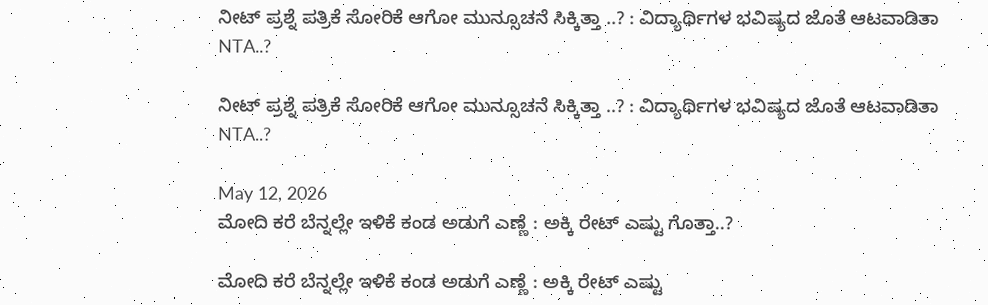ನೀಟ್‌ ಪ್ರಶ್ನೆ ಪತ್ರಿಕೆ ಸೋರಿಕೆ ಆಗೋ ಮುನ್ಸೂಚನೆ ಸಿಕ್ಕಿತ್ತಾ ..? : ವಿದ್ಯಾರ್ಥಿಗಳ ಭವಿಷ್ಯದ ಜೊತೆ ಆಟವಾಡಿತಾ NTA..?

ನೀಟ್‌ ಪ್ರಶ್ನೆ ಪತ್ರಿಕೆ ಸೋರಿಕೆ ಆಗೋ ಮುನ್ಸೂಚನೆ ಸಿಕ್ಕಿತ್ತಾ ..? : ವಿದ್ಯಾರ್ಥಿಗಳ ಭವಿಷ್ಯದ ಜೊತೆ ಆಟವಾಡಿತಾ NTA..?

May 12, 2026
ಮೋದಿ ಕರೆ ಬೆನ್ನಲ್ಲೇ ಇಳಿಕೆ ಕಂಡ ಅಡುಗೆ ಎಣ್ಣೆ : ಅಕ್ಕಿ ರೇಟ್‌ ಎಷ್ಟು ಗೊತ್ತಾ..?

ಮೋದಿ ಕರೆ ಬೆನ್ನಲ್ಲೇ ಇಳಿಕೆ ಕಂಡ ಅಡುಗೆ ಎಣ್ಣೆ : ಅಕ್ಕಿ ರೇಟ್‌ ಎಷ್ಟು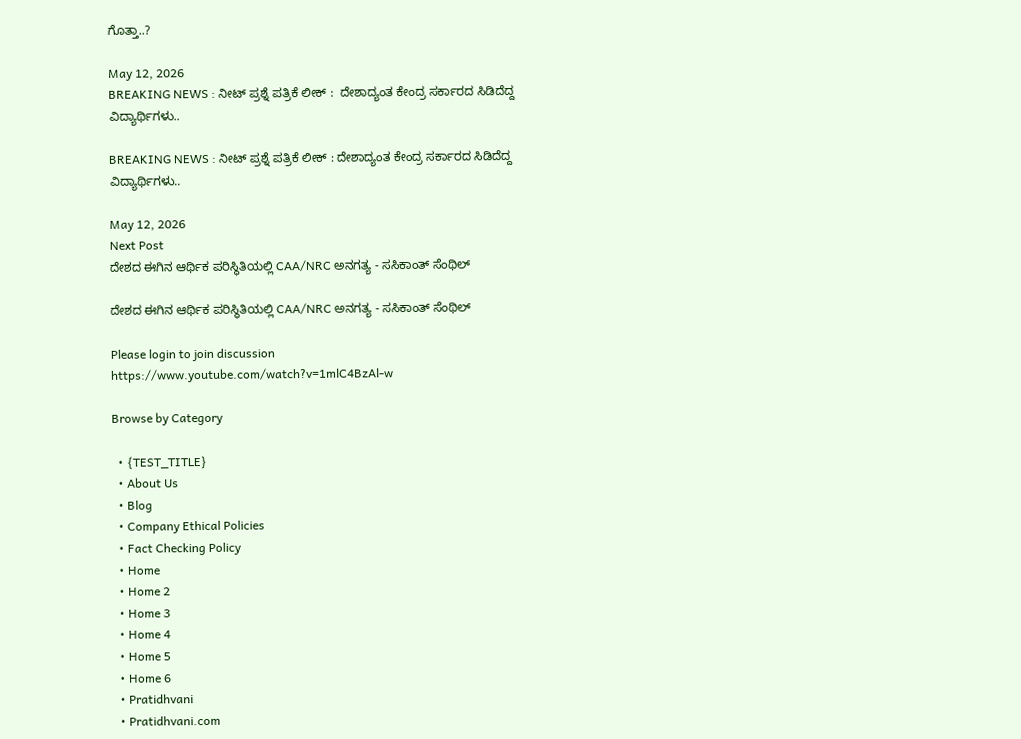ಗೊತ್ತಾ..?

May 12, 2026
BREAKING NEWS : ನೀಟ್ ಪ್ರಶ್ನೆ ಪತ್ರಿಕೆ ಲೀಕ್‌ :  ದೇಶಾದ್ಯಂತ ಕೇಂದ್ರ ಸರ್ಕಾರದ ಸಿಡಿದೆದ್ದ ವಿದ್ಯಾರ್ಥಿಗಳು..

BREAKING NEWS : ನೀಟ್ ಪ್ರಶ್ನೆ ಪತ್ರಿಕೆ ಲೀಕ್‌ : ದೇಶಾದ್ಯಂತ ಕೇಂದ್ರ ಸರ್ಕಾರದ ಸಿಡಿದೆದ್ದ ವಿದ್ಯಾರ್ಥಿಗಳು..

May 12, 2026
Next Post
ದೇಶದ ಈಗಿನ ಆರ್ಥಿಕ ಪರಿಸ್ಥಿತಿಯಲ್ಲಿ CAA/NRC ಅನಗತ್ಯ - ಸಸಿಕಾಂತ್ ಸೆಂಥಿಲ್

ದೇಶದ ಈಗಿನ ಆರ್ಥಿಕ ಪರಿಸ್ಥಿತಿಯಲ್ಲಿ CAA/NRC ಅನಗತ್ಯ - ಸಸಿಕಾಂತ್ ಸೆಂಥಿಲ್

Please login to join discussion
https://www.youtube.com/watch?v=1mlC4BzAl-w

Browse by Category

  • {TEST_TITLE}
  • About Us
  • Blog
  • Company Ethical Policies
  • Fact Checking Policy
  • Home
  • Home 2
  • Home 3
  • Home 4
  • Home 5
  • Home 6
  • Pratidhvani
  • Pratidhvani.com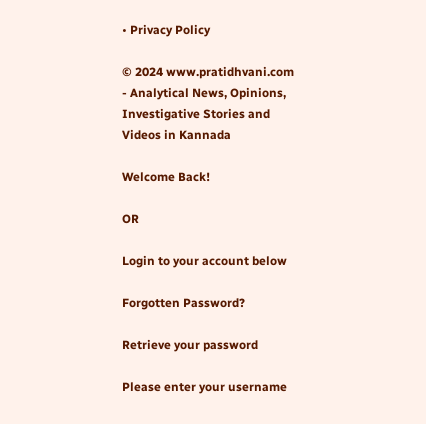• Privacy Policy

© 2024 www.pratidhvani.com - Analytical News, Opinions, Investigative Stories and Videos in Kannada

Welcome Back!

OR

Login to your account below

Forgotten Password?

Retrieve your password

Please enter your username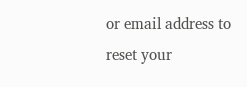or email address to reset your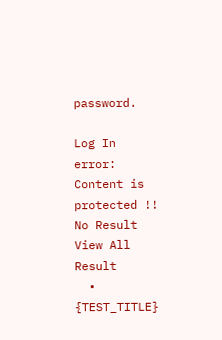password.

Log In
error: Content is protected !!
No Result
View All Result
  • {TEST_TITLE}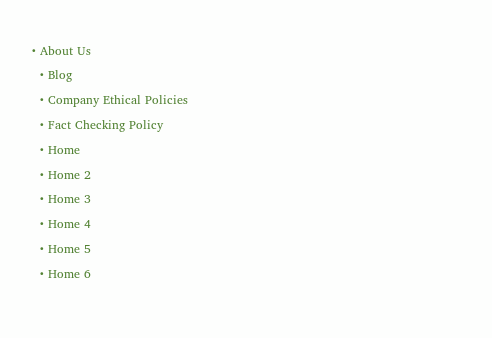• About Us
  • Blog
  • Company Ethical Policies
  • Fact Checking Policy
  • Home
  • Home 2
  • Home 3
  • Home 4
  • Home 5
  • Home 6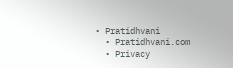• Pratidhvani
  • Pratidhvani.com
  • Privacy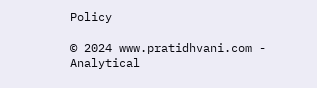Policy

© 2024 www.pratidhvani.com - Analytical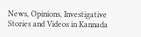News, Opinions, Investigative Stories and Videos in Kannada